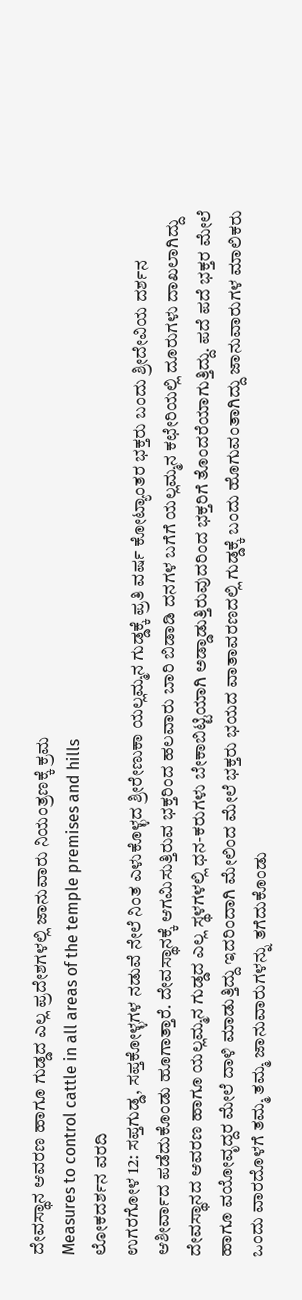ದೇವಸ್ಥಾನ ಆವರಣ ಹಾಗೂ ಗುಡ್ಡದ ಎಲ್ಲ ಪ್ರದೇಶಗಳಲ್ಲಿ ಜಾನುವಾರು ನಿಯಂತ್ರಣಕ್ಕೆ ಕ್ರಮ
Measures to control cattle in all areas of the temple premises and hills
ಲೋಕದರ್ಶನ ವರದಿ
ಉಗರಗೋಳ 12: ಸಪ್ತಗುಡ್ಡ, ಸಪ್ತಕೋಳ್ಳಗಳ ನಡುವೆ ನೇಲೆ ನಿಂತ ಎಳುಕೊಳ್ಳದ ಶ್ರೀರೇಣುಕಾ ಯಲ್ಲಮ್ಮನ ಗುಡ್ಡಕ್ಕೆ ಪ್ರತಿ ವರ್ಷ ಕೋಟ್ಯಾಂತರ ಭಕ್ತರು ಬಂದು ಶ್ರೀದೇವಿಯ ದರ್ಶನ ಆಶೀರ್ವಾದ ಪಡೆದುಕೊಂಡು ಹೂಗಾತ್ತಾರೆ. ದೇವಸ್ಥಾನಕ್ಕೆ ಆಗಮಿಸುತ್ತಿರುವ ಭಕ್ತರಿಂದ ಹಲವಾರು ಬಾರಿ ಬಿಡಾಡಿ ದನಗಳ ಬಗೆಗೆ ಯಲ್ಲಮ್ಮನ ಕಛೇರಿಯಲ್ಲಿ ದೂರುಗಳು ದಾಖಲಾಗಿದ್ದು
ದೇವಸ್ಥಾನದ ಆವರಣ ಹಾಗೂ ಯಲ್ಲಮ್ಮನ ಗುಡ್ಡದ ಎಲ್ಲ ಸ್ಥಳಗಳಲ್ಲಿ ಧನ-ಕರುಗಳು ಬೇಕಾಬಿಟ್ಟಿಯಾಗಿ ಅಡ್ಡಾಡುತ್ತಿರುವುದರಿಂದ ಭಕ್ತರಿಗೆ ತೊಂದರೆಯಾಗುತ್ತಿದ್ದು. ಪದೆ ಪದೆ ಭಕ್ತರ ಮೇಲೆ ಹಾಗೂ ವಯೋವೃದ್ದರ ಮೇಲೆ ದಾಳಿ ಮಾಡುತ್ತಿದ್ದು ಇದರಿಂದಾಗಿ ಮೇಲಿಂದ ಮೇಲೆ ಭಕ್ತರು ಭಯದ ವಾತಾವರಣದಲ್ಲಿ ಗುಡ್ಡಕ್ಕೆ ಬಂದು ಹೊಗುವಂತಾಗಿದ್ದು ಜಾನುವಾರುಗಳ ಮಾಲಿಕರು ಒಂದು ವಾರದೊಳಗೆ ತಮ್ಮ ತಮ್ಮ ಜಾನುವಾರುಗಳನ್ನು ತಗೆದುಕೊಂಡು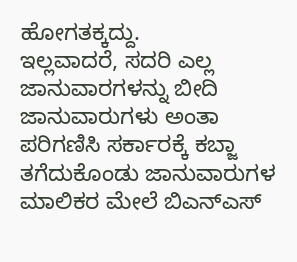ಹೋಗತಕ್ಕದ್ದು.
ಇಲ್ಲವಾದರೆ, ಸದರಿ ಎಲ್ಲ ಜಾನುವಾರಗಳನ್ನು ಬೀದಿ ಜಾನುವಾರುಗಳು ಅಂತಾ ಪರಿಗಣಿಸಿ ಸರ್ಕಾರಕ್ಕೆ ಕಬ್ಜಾ ತಗೆದುಕೊಂಡು ಜಾನುವಾರುಗಳ ಮಾಲಿಕರ ಮೇಲೆ ಬಿಎನ್ಎಸ್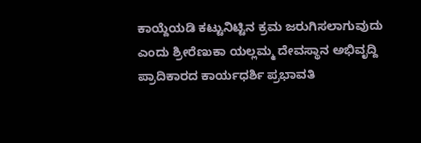ಕಾಯ್ದೆಯಡಿ ಕಟ್ಟುನಿಟ್ಟಿನ ಕ್ರಮ ಜರುಗಿಸಲಾಗುವುದು ಎಂದು ಶ್ರೀರೆಣುಕಾ ಯಲ್ಲಮ್ಮ ದೇವಸ್ಥಾನ ಅಭಿವೃದ್ದಿ ಪ್ರಾದಿಕಾರದ ಕಾರ್ಯಧರ್ಶಿ ಪ್ರಭಾವತಿ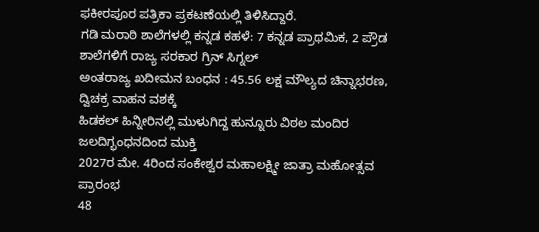ಫಕೀರಪೂರ ಪತ್ರಿಕಾ ಪ್ರಕಟಣೆಯಲ್ಲಿ ತಿಳಿಸಿದ್ದಾರೆ.
ಗಡಿ ಮರಾಠಿ ಶಾಲೆಗಳಲ್ಲಿ ಕನ್ನಡ ಕಹಳೆ: 7 ಕನ್ನಡ ಪ್ರಾಥಮಿಕ, 2 ಪ್ರೌಡ ಶಾಲೆಗಳಿಗೆ ರಾಜ್ಯ ಸರಕಾರ ಗ್ರಿನ್ ಸಿಗ್ನಲ್
ಅಂತರಾಜ್ಯ ಖದೀಮನ ಬಂಧನ : 45.56 ಲಕ್ಷ ಮೌಲ್ಯದ ಚಿನ್ನಾಭರಣ, ದ್ವಿಚಕ್ರ ವಾಹನ ವಶಕ್ಕೆ
ಹಿಡಕಲ್ ಹಿನ್ನೀರಿನಲ್ಲಿ ಮುಳುಗಿದ್ದ ಹುನ್ನೂರು ವಿಠಲ ಮಂದಿರ ಜಲದಿಗ್ಭಂಧನದಿಂದ ಮುಕ್ತಿ
2027ರ ಮೇ. 4ರಿಂದ ಸಂಕೇಶ್ವರ ಮಹಾಲಕ್ಷ್ಮೀ ಜಾತ್ರಾ ಮಹೋತ್ಸವ ಪ್ರಾರಂಭ
48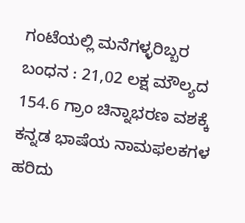ಗಂಟೆಯಲ್ಲಿ ಮನೆಗಳ್ಳರಿಬ್ಬರ ಬಂಧನ : 21,02 ಲಕ್ಷ ಮೌಲ್ಯದ 154.6 ಗ್ರಾಂ ಚಿನ್ನಾಭರಣ ವಶಕ್ಕೆ
ಕನ್ನಡ ಭಾಷೆಯ ನಾಮಫಲಕಗಳ ಹರಿದು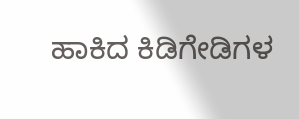ಹಾಕಿದ ಕಿಡಿಗೇಡಿಗಳ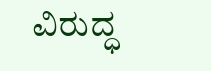ವಿರುದ್ಧ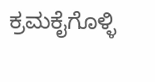ಕ್ರಮಕೈಗೊಳ್ಳಿ